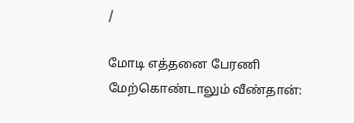/

மோடி எத்தனை பேரணி மேற்கொண்டாலும் வீண்தான்: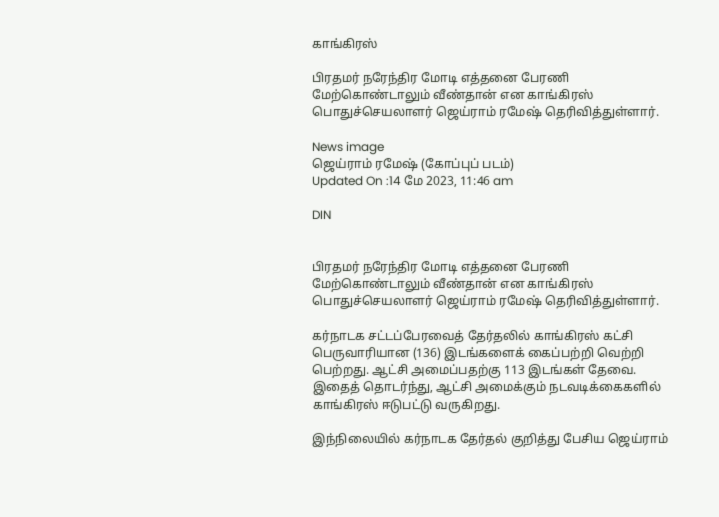காங்கிரஸ்

பிரதமர் நரேந்திர மோடி எத்தனை பேரணி மேற்கொண்டாலும் வீண்தான் என காங்கிரஸ் பொதுச்செயலாளர் ஜெய்ராம் ரமேஷ் தெரிவித்துள்ளார்.

News image
ஜெய்ராம் ரமேஷ் (கோப்புப் படம்)
Updated On :14 மே 2023, 11:46 am

DIN


பிரதமர் நரேந்திர மோடி எத்தனை பேரணி மேற்கொண்டாலும் வீண்தான் என காங்கிரஸ் பொதுச்செயலாளர் ஜெய்ராம் ரமேஷ் தெரிவித்துள்ளார்.

கர்நாடக சட்டப்பேரவைத் தேர்தலில் காங்கிரஸ் கட்சி பெருவாரியான (136) இடங்களைக் கைப்பற்றி வெற்றி பெற்றது. ஆட்சி அமைப்பதற்கு 113 இடங்கள் தேவை. இதைத் தொடர்ந்து, ஆட்சி அமைக்கும் நடவடிக்கைகளில் காங்கிரஸ் ஈடுபட்டு வருகிறது.

இந்நிலையில் கர்நாடக தேர்தல் குறித்து பேசிய ஜெய்ராம்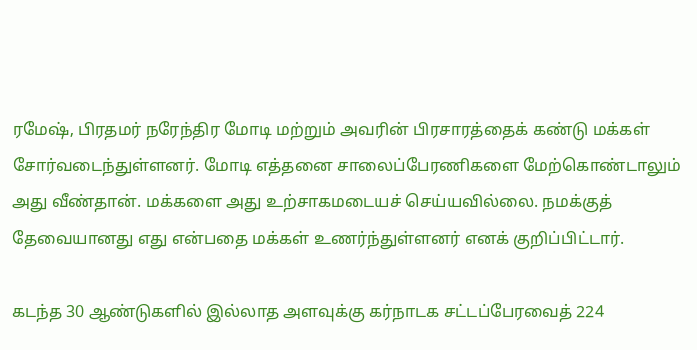ரமேஷ், பிரதமர் நரேந்திர மோடி மற்றும் அவரின் பிரசாரத்தைக் கண்டு மக்கள் சோர்வடைந்துள்ளனர். மோடி எத்தனை சாலைப்பேரணிகளை மேற்கொண்டாலும் அது வீண்தான். மக்களை அது உற்சாகமடையச் செய்யவில்லை. நமக்குத் தேவையானது எது என்பதை மக்கள் உணர்ந்துள்ளனர் எனக் குறிப்பிட்டார்.

கடந்த 30 ஆண்டுகளில் இல்லாத அளவுக்கு கர்நாடக சட்டப்பேரவைத் 224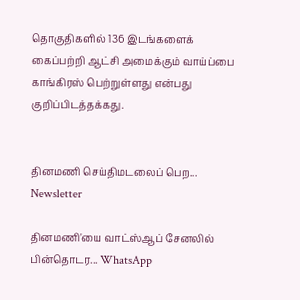தொகுதிகளில் 136 இடங்களைக் கைப்பற்றி ஆட்சி அமைக்கும் வாய்ப்பை காங்கிரஸ் பெற்றுள்ளது என்பது குறிப்பிடத்தக்கது.


தினமணி செய்திமடலைப் பெற... Newsletter

தினமணி'யை வாட்ஸ்ஆப் சேனலில் பின்தொடர... WhatsApp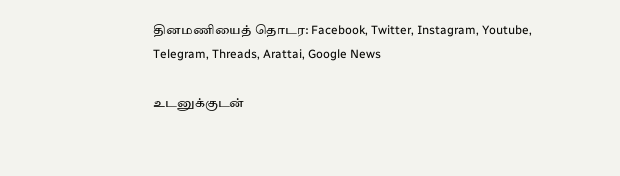தினமணியைத் தொடர: Facebook, Twitter, Instagram, Youtube, Telegram, Threads, Arattai, Google News

உடனுக்குடன்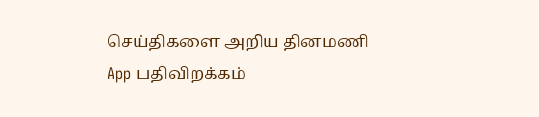செய்திகளை அறிய தினமணி App பதிவிறக்கம்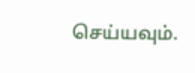செய்யவும்.